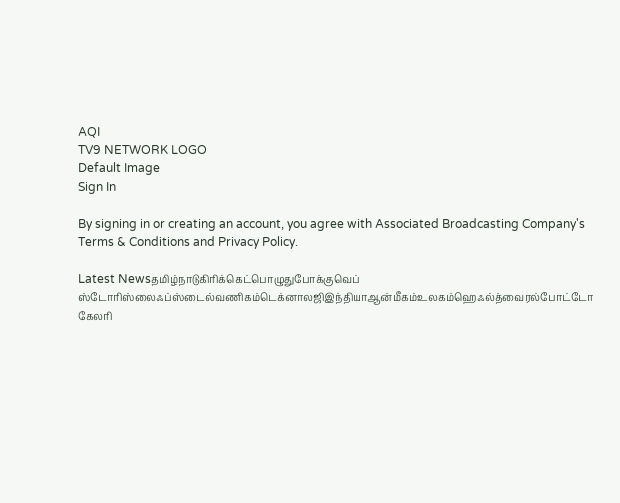AQI
TV9 NETWORK LOGO
Default Image
Sign In

By signing in or creating an account, you agree with Associated Broadcasting Company's Terms & Conditions and Privacy Policy.

Latest Newsதமிழ்நாடுகிரிக்கெட்பொழுதுபோக்குவெப் ஸ்டோரிஸ்லைஃப்ஸ்டைல்வணிகம்டெக்னாலஜிஇந்தியாஆன்மீகம்உலகம்ஹெஃல்த்வைரல்போட்டோ கேலரி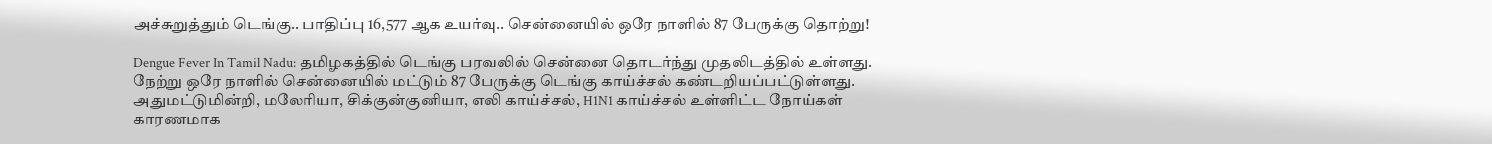அச்சுறுத்தும் டெங்கு.. பாதிப்பு 16,577 ஆக உயர்வு.. சென்னையில் ஒரே நாளில் 87 பேருக்கு தொற்று!

Dengue Fever In Tamil Nadu: தமிழகத்தில் டெங்கு பரவலில் சென்னை தொடர்ந்து முதலிடத்தில் உள்ளது. நேற்று ஒரே நாளில் சென்னையில் மட்டும் 87 பேருக்கு டெங்கு காய்ச்சல் கண்டறியப்பட்டுள்ளது. அதுமட்டுமின்றி, மலேரியா, சிக்குன்குனியா, எலி காய்ச்சல், H1N1 காய்ச்சல் உள்ளிட்ட நோய்கள் காரணமாக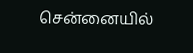சென்னையில்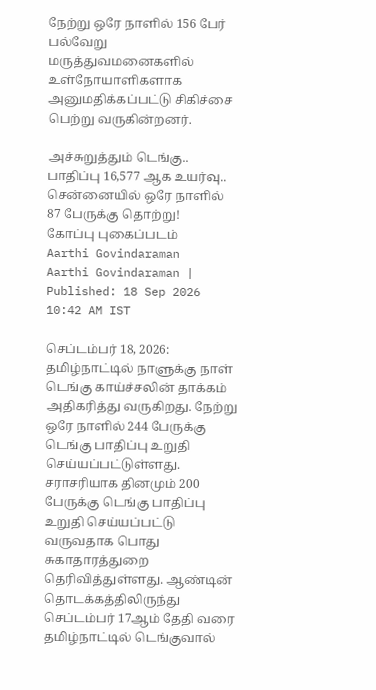நேற்று ஒரே நாளில் 156 பேர் பல்வேறு மருத்துவமனைகளில் உள்நோயாளிகளாக அனுமதிக்கப்பட்டு சிகிச்சை பெற்று வருகின்றனர்.

அச்சுறுத்தும் டெங்கு.. பாதிப்பு 16,577 ஆக உயர்வு.. சென்னையில் ஒரே நாளில் 87 பேருக்கு தொற்று!
கோப்பு புகைப்படம்
Aarthi Govindaraman
Aarthi Govindaraman | Published: 18 Sep 2026 10:42 AM IST

செப்டம்பர் 18, 2026: தமிழ்நாட்டில் நாளுக்கு நாள் டெங்கு காய்ச்சலின் தாக்கம் அதிகரித்து வருகிறது. நேற்று ஒரே நாளில் 244 பேருக்கு டெங்கு பாதிப்பு உறுதி செய்யப்பட்டுள்ளது. சராசரியாக தினமும் 200 பேருக்கு டெங்கு பாதிப்பு உறுதி செய்யப்பட்டு வருவதாக பொது சுகாதாரத்துறை தெரிவித்துள்ளது. ஆண்டின் தொடக்கத்திலிருந்து செப்டம்பர் 17ஆம் தேதி வரை தமிழ்நாட்டில் டெங்குவால்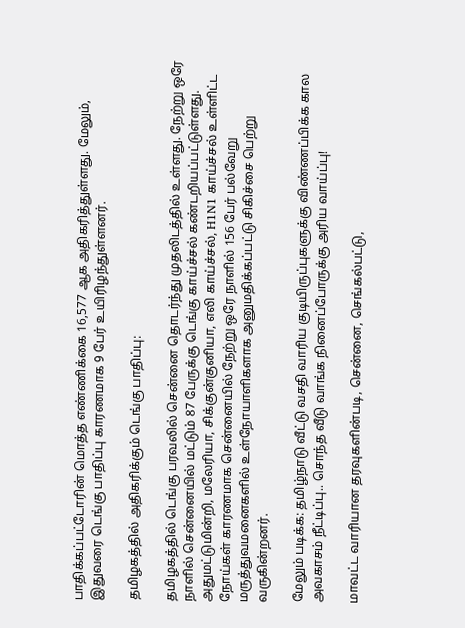பாதிக்கப்பட்டோரின் மொத்த எண்ணிக்கை 16,577 ஆக அதிகரித்துள்ளது. மேலும், இதுவரை டெங்கு பாதிப்பு காரணமாக 9 பேர் உயிரிழந்துள்ளனர்.

தமிழகத்தில் அதிகரிக்கும் டெங்கு பாதிப்பு:

தமிழகத்தில் டெங்கு பரவலில் சென்னை தொடர்ந்து முதலிடத்தில் உள்ளது. நேற்று ஒரே நாளில் சென்னையில் மட்டும் 87 பேருக்கு டெங்கு காய்ச்சல் கண்டறியப்பட்டுள்ளது. அதுமட்டுமின்றி, மலேரியா, சிக்குன்குனியா, எலி காய்ச்சல், H1N1 காய்ச்சல் உள்ளிட்ட நோய்கள் காரணமாக சென்னையில் நேற்று ஒரே நாளில் 156 பேர் பல்வேறு மருத்துவமனைகளில் உள்நோயாளிகளாக அனுமதிக்கப்பட்டு சிகிச்சை பெற்று வருகின்றனர்.

மேலும் படிக்க: தமிழ்நாடு வீட்டு வசதி வாரிய குடியிருப்புகளுக்கு விண்ணப்பிக்க கால அவகாசம் நீட்டிப்பு.. சொந்த வீடு வாங்க நினைப்போருக்கு அரிய வாய்ப்பு!

மாவட்ட வாரியான தரவுகளின்படி, சென்னை, செங்கல்பட்டு,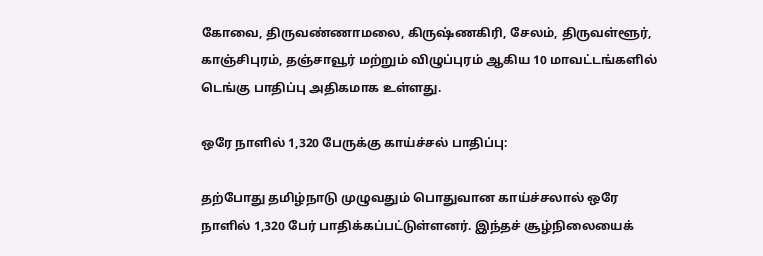கோவை, திருவண்ணாமலை, கிருஷ்ணகிரி, சேலம், திருவள்ளூர், காஞ்சிபுரம், தஞ்சாவூர் மற்றும் விழுப்புரம் ஆகிய 10 மாவட்டங்களில் டெங்கு பாதிப்பு அதிகமாக உள்ளது.

ஒரே நாளில் 1,320 பேருக்கு காய்ச்சல் பாதிப்பு:

தற்போது தமிழ்நாடு முழுவதும் பொதுவான காய்ச்சலால் ஒரே நாளில் 1,320 பேர் பாதிக்கப்பட்டுள்ளனர். இந்தச் சூழ்நிலையைக்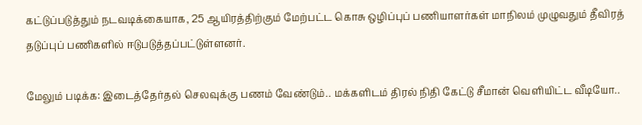கட்டுப்படுத்தும் நடவடிக்கையாக, 25 ஆயிரத்திற்கும் மேற்பட்ட கொசு ஒழிப்புப் பணியாளர்கள் மாநிலம் முழுவதும் தீவிரத் தடுப்புப் பணிகளில் ஈடுபடுத்தப்பட்டுள்ளனர்.

மேலும் படிக்க: இடைத்தேர்தல் செலவுக்கு பணம் வேண்டும்.. மக்களிடம் திரல் நிதி கேட்டு சீமான் வெளியிட்ட வீடியோ..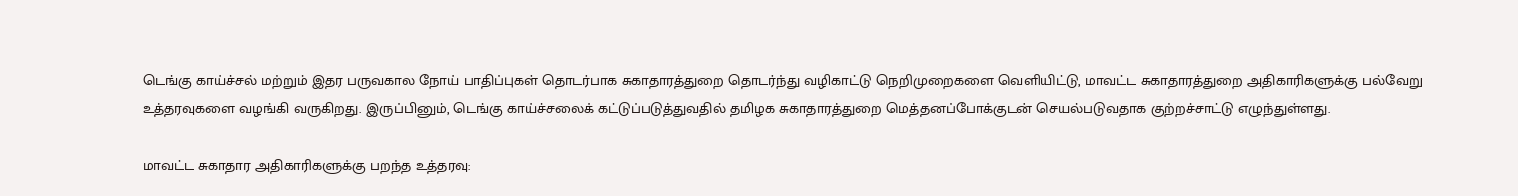டெங்கு காய்ச்சல் மற்றும் இதர பருவகால நோய் பாதிப்புகள் தொடர்பாக சுகாதாரத்துறை தொடர்ந்து வழிகாட்டு நெறிமுறைகளை வெளியிட்டு, மாவட்ட சுகாதாரத்துறை அதிகாரிகளுக்கு பல்வேறு உத்தரவுகளை வழங்கி வருகிறது. இருப்பினும், டெங்கு காய்ச்சலைக் கட்டுப்படுத்துவதில் தமிழக சுகாதாரத்துறை மெத்தனப்போக்குடன் செயல்படுவதாக குற்றச்சாட்டு எழுந்துள்ளது.

மாவட்ட சுகாதார அதிகாரிகளுக்கு பறந்த உத்தரவு: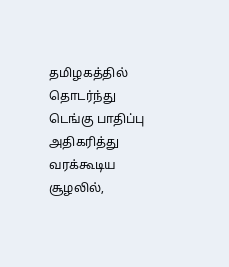தமிழகத்தில் தொடர்ந்து டெங்கு பாதிப்பு அதிகரித்து வரக்கூடிய சூழலில்,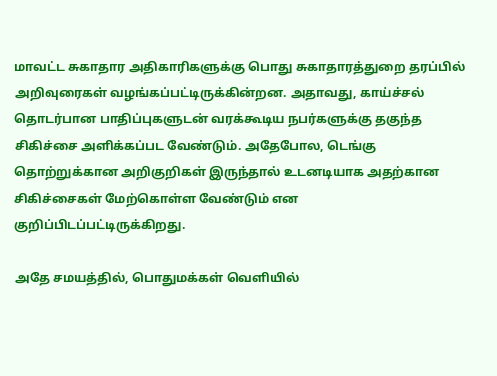மாவட்ட சுகாதார அதிகாரிகளுக்கு பொது சுகாதாரத்துறை தரப்பில் அறிவுரைகள் வழங்கப்பட்டிருக்கின்றன. அதாவது, காய்ச்சல் தொடர்பான பாதிப்புகளுடன் வரக்கூடிய நபர்களுக்கு தகுந்த சிகிச்சை அளிக்கப்பட வேண்டும். அதேபோல, டெங்கு தொற்றுக்கான அறிகுறிகள் இருந்தால் உடனடியாக அதற்கான சிகிச்சைகள் மேற்கொள்ள வேண்டும் என குறிப்பிடப்பட்டிருக்கிறது.

அதே சமயத்தில், பொதுமக்கள் வெளியில்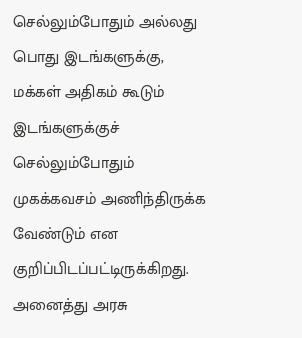செல்லும்போதும் அல்லது பொது இடங்களுக்கு, மக்கள் அதிகம் கூடும் இடங்களுக்குச் செல்லும்போதும் முகக்கவசம் அணிந்திருக்க வேண்டும் என குறிப்பிடப்பட்டிருக்கிறது. அனைத்து அரசு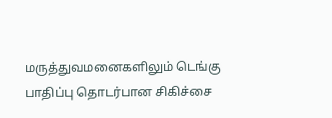மருத்துவமனைகளிலும் டெங்கு பாதிப்பு தொடர்பான சிகிச்சை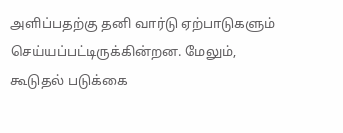அளிப்பதற்கு தனி வார்டு ஏற்பாடுகளும் செய்யப்பட்டிருக்கின்றன. மேலும், கூடுதல் படுக்கை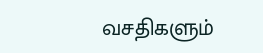வசதிகளும்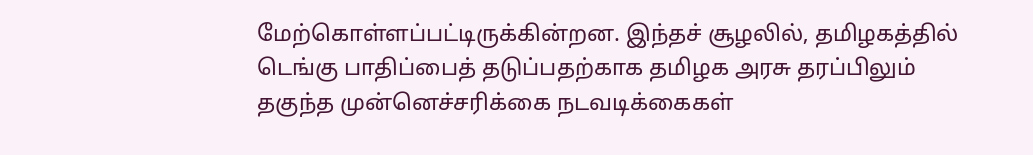மேற்கொள்ளப்பட்டிருக்கின்றன. இந்தச் சூழலில், தமிழகத்தில் டெங்கு பாதிப்பைத் தடுப்பதற்காக தமிழக அரசு தரப்பிலும் தகுந்த முன்னெச்சரிக்கை நடவடிக்கைகள்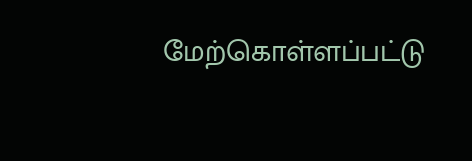மேற்கொள்ளப்பட்டு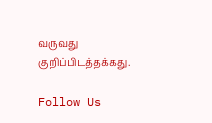வருவது குறிப்பிடத்தக்கது.

Follow Us